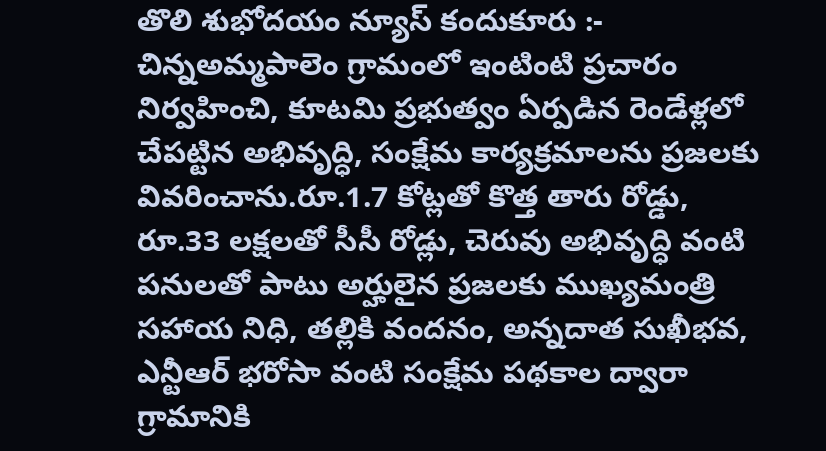తొలి శుభోదయం న్యూస్ కందుకూరు :-
చిన్నఅమ్మపాలెం గ్రామంలో ఇంటింటి ప్రచారం నిర్వహించి, కూటమి ప్రభుత్వం ఏర్పడిన రెండేళ్లలో చేపట్టిన అభివృద్ధి, సంక్షేమ కార్యక్రమాలను ప్రజలకు వివరించాను.రూ.1.7 కోట్లతో కొత్త తారు రోడ్డు, రూ.33 లక్షలతో సీసీ రోడ్లు, చెరువు అభివృద్ధి వంటి పనులతో పాటు అర్హులైన ప్రజలకు ముఖ్యమంత్రి సహాయ నిధి, తల్లికి వందనం, అన్నదాత సుఖీభవ, ఎన్టీఆర్ భరోసా వంటి సంక్షేమ పథకాల ద్వారా గ్రామానికి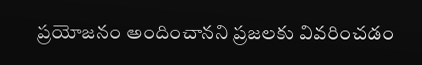ప్రయోజనం అందించానని ప్రజలకు వివరించడం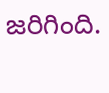జరిగింది.